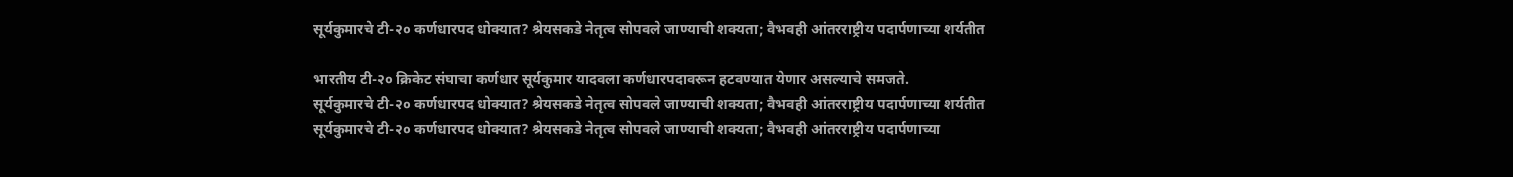सूर्यकुमारचे टी-२० कर्णधारपद धोक्यात? श्रेयसकडे नेतृत्व सोपवले जाण्याची शक्यता; वैभवही आंतरराष्ट्रीय पदार्पणाच्या शर्यतीत

भारतीय टी-२० क्रिकेट संघाचा कर्णधार सूर्यकुमार यादवला कर्णधारपदावरून हटवण्यात येणार असल्याचे समजते.
सूर्यकुमारचे टी-२० कर्णधारपद धोक्यात? श्रेयसकडे नेतृत्व सोपवले जाण्याची शक्यता; वैभवही आंतरराष्ट्रीय पदार्पणाच्या शर्यतीत
सूर्यकुमारचे टी-२० कर्णधारपद धोक्यात? श्रेयसकडे नेतृत्व सोपवले जाण्याची शक्यता; वैभवही आंतरराष्ट्रीय पदार्पणाच्या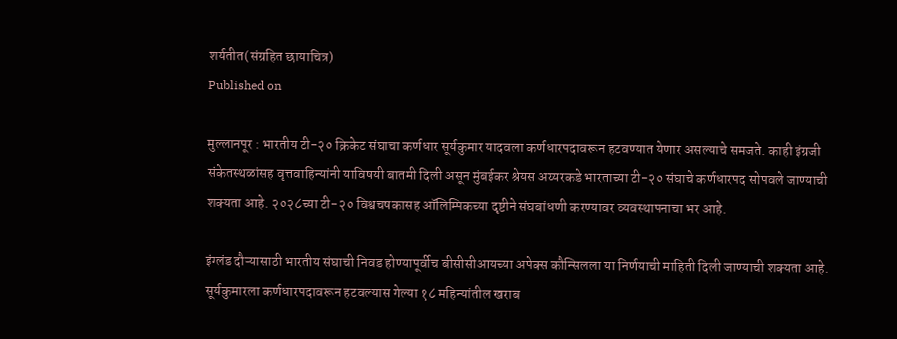शर्यतीत(संग्रहित छायाचित्र)
Published on

मुल्लानपूर : भारतीय टी-२० क्रिकेट संघाचा कर्णधार सूर्यकुमार यादवला कर्णधारपदावरून हटवण्यात येणार असल्याचे समजते. काही इंग्रजी संकेतस्थळांसह वृत्तवाहिन्यांनी याविषयी बातमी दिली असून मुंबईकर श्रेयस अय्यरकडे भारताच्या टी-२० संघाचे कर्णधारपद सोपवले जाण्याची शक्यता आहे. २०२८च्या टी-२० विश्वचषकासह ऑलिम्पिकच्या दृष्टीने संघबांधणी करण्यावर व्यवस्थापनाचा भर आहे.

इंग्लंड दौऱ्यासाठी भारतीय संघाची निवड होण्यापूर्वीच बीसीसीआयच्या अपेक्स कौन्सिलला या निर्णयाची माहिती दिली जाण्याची शक्यता आहे. सूर्यकुमारला कर्णधारपदावरून हटवल्यास गेल्या १८ महिन्यांतील खराब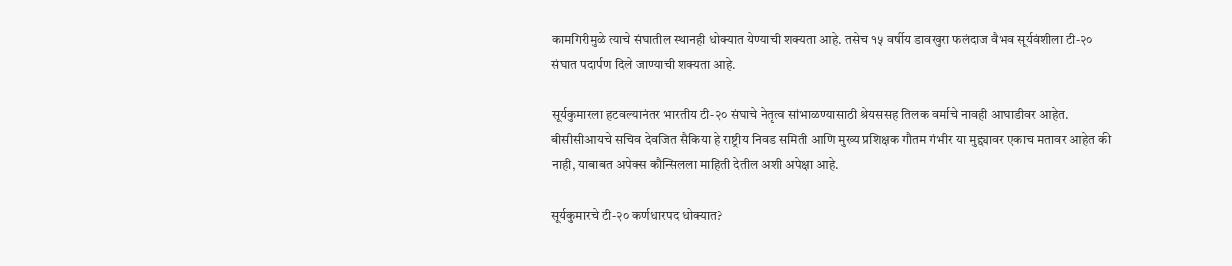कामगिरीमुळे त्याचे संघातील स्थानही धोक्यात येण्याची शक्यता आहे. तसेच १५ वर्षीय डावखुरा फलंदाज वैभव सूर्यवंशीला टी-२० संघात पदार्पण दिले जाण्याची शक्यता आहे.

सूर्यकुमारला हटवल्यानंतर भारतीय टी-२० संघाचे नेतृत्व सांभाळण्यासाठी श्रेयससह तिलक वर्माचे नावही आघाडीवर आहेत. बीसीसीआयचे सचिव देवजित सैकिया हे राष्ट्रीय निवड समिती आणि मुख्य प्रशिक्षक गौतम गंभीर या मुद्द्यावर एकाच मतावर आहेत की नाही, याबाबत अपेक्स कौन्सिलला माहिती देतील अशी अपेक्षा आहे.

सूर्यकुमारचे टी-२० कर्णधारपद धोक्यात?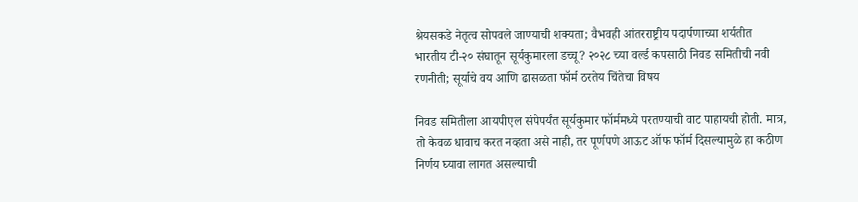श्रेयसकडे नेतृत्व सोपवले जाण्याची शक्यता; वैभवही आंतरराष्ट्रीय पदार्पणाच्या शर्यतीत
भारतीय टी-२० संघातून सूर्यकुमारला डच्चू? २०२८ च्या वर्ल्ड कपसाठी निवड समितीची नवी रणनीती; सूर्याचे वय आणि ढासळता फॉर्म ठरतेय चिंतेचा विषय

निवड समितीला आयपीएल संपेपर्यंत सूर्यकुमार फॉर्ममध्ये परतण्याची वाट पाहायची होती. मात्र, तो केवळ धावाच करत नव्हता असे नाही, तर पूर्णपणे आऊट ऑफ फॉर्म दिसल्यामुळे हा कठीण निर्णय घ्यावा लागत असल्याची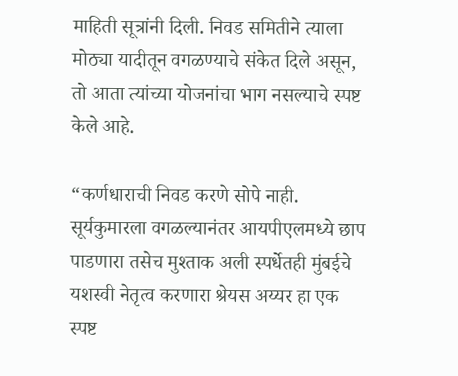माहिती सूत्रांनी दिली. निवड समितीने त्याला मोठ्या यादीतून वगळण्याचे संकेत दिले असून, तो आता त्यांच्या योजनांचा भाग नसल्याचे स्पष्ट केले आहे.

“कर्णधाराची निवड करणे सोपे नाही. सूर्यकुमारला वगळल्यानंतर आयपीएलमध्ये छाप पाडणारा तसेच मुश्ताक अली स्पर्धेतही मुंबईचे यशस्वी नेतृत्व करणारा श्रेयस अय्यर हा एक स्पष्ट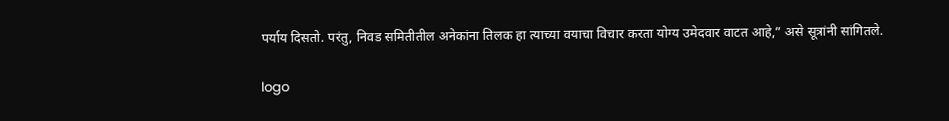पर्याय दिसतो. परंतु, निवड समितीतील अनेकांना तिलक हा त्याच्या वयाचा विचार करता योग्य उमेदवार वाटत आहे,” असे सूत्रांनी सांगितले.

logo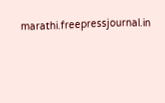marathi.freepressjournal.in